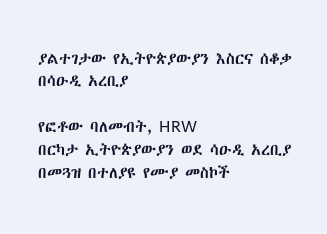ያልተገታው የኢትዮጵያውያን እስርና ሰቆቃ በሳዑዲ አረቢያ

የፎቶው ባለመብት, HRW
በርካታ ኢትዮጵያውያን ወደ ሳዑዲ አረቢያ በመጓዝ በተለያዩ የሙያ መስኮች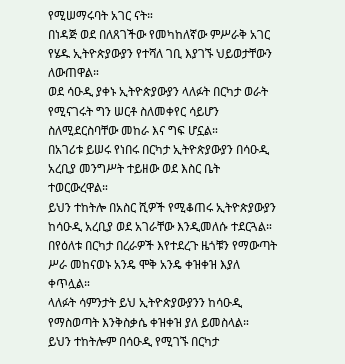የሚሠማሩባት አገር ናት።
በነዳጅ ወደ በለጸገችው የመካከለኛው ምሥራቅ አገር የሄዱ ኢትዮጵያውያን የተሻለ ገቢ እያገኙ ህይወታቸውን ለውጠዋል።
ወደ ሳዑዲ ያቀኑ ኢትዮጵያውያን ላለፉት በርካታ ወራት የሚናገሩት ግን ሠርቶ ስለመቀየር ሳይሆን ስለሚደርስባቸው መከራ እና ግፍ ሆኗል።
በአገሪቱ ይሠሩ የነበሩ በርካታ ኢትዮጵያውያን በሳዑዲ አረቢያ መንግሥት ተይዘው ወደ እስር ቤት ተወርውረዋል።
ይህን ተከትሎ በአስር ሺዎች የሚቆጠሩ ኢትዮጵያውያን ከሳዑዲ አረቢያ ወደ አገራቸው እንዲመለሱ ተደርጓል።
በየዕለቱ በርካታ በረራዎች እየተደረጉ ዜጎቹን የማውጣት ሥራ መከናወኑ አንዴ ሞቅ አንዴ ቀዝቀዝ እያለ ቀጥሏል።
ላለፉት ሳምንታት ይህ ኢትዮጵያውያንን ከሳዑዲ የማስወጣት እንቅስቃሴ ቀዝቀዝ ያለ ይመስላል።
ይህን ተከትሎም በሳዑዲ የሚገኙ በርካታ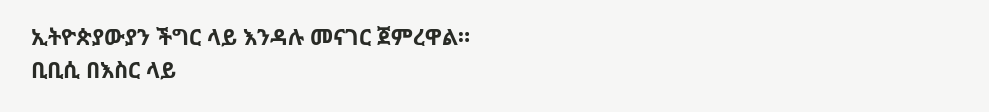ኢትዮጵያውያን ችግር ላይ እንዳሉ መናገር ጀምረዋል።
ቢቢሲ በእስር ላይ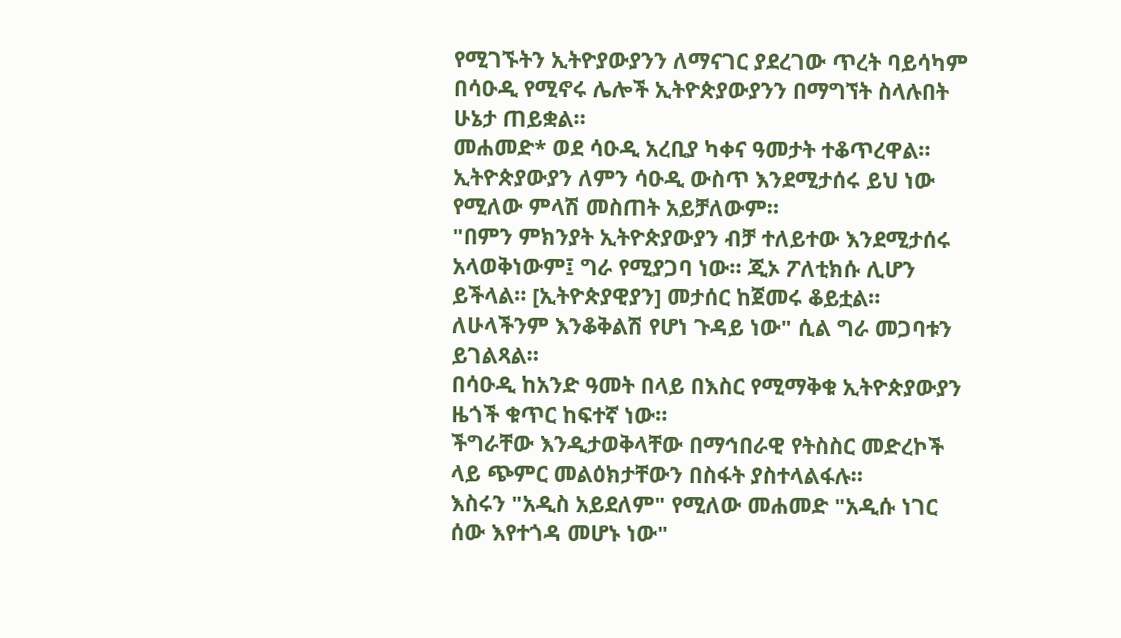የሚገኙትን ኢትዮያውያንን ለማናገር ያደረገው ጥረት ባይሳካም በሳዑዲ የሚኖሩ ሌሎች ኢትዮጵያውያንን በማግኘት ስላሉበት ሁኔታ ጠይቋል።
መሐመድ* ወደ ሳዑዲ አረቢያ ካቀና ዓመታት ተቆጥረዋል።
ኢትዮጵያውያን ለምን ሳዑዲ ውስጥ እንደሚታሰሩ ይህ ነው የሚለው ምላሽ መስጠት አይቻለውም።
"በምን ምክንያት ኢትዮጵያውያን ብቻ ተለይተው እንደሚታሰሩ አላወቅነውም፤ ግራ የሚያጋባ ነው። ጂኦ ፖለቲክሱ ሊሆን ይችላል። [ኢትዮጵያዊያን] መታሰር ከጀመሩ ቆይቷል። ለሁላችንም እንቆቅልሽ የሆነ ጉዳይ ነው" ሲል ግራ መጋባቱን ይገልጻል።
በሳዑዲ ከአንድ ዓመት በላይ በእስር የሚማቅቁ ኢትዮጵያውያን ዜጎች ቁጥር ከፍተኛ ነው።
ችግራቸው እንዲታወቅላቸው በማኅበራዊ የትስስር መድረኮች ላይ ጭምር መልዕክታቸውን በስፋት ያስተላልፋሉ።
እስሩን "አዲስ አይደለም" የሚለው መሐመድ "አዲሱ ነገር ሰው እየተጎዳ መሆኑ ነው"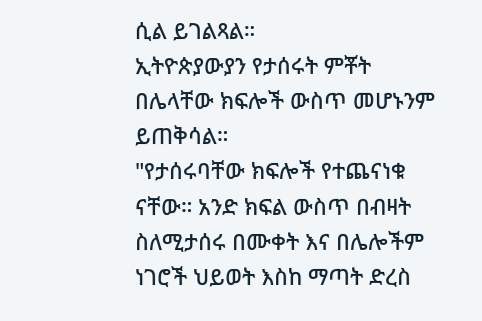ሲል ይገልጻል።
ኢትዮጵያውያን የታሰሩት ምቾት በሌላቸው ክፍሎች ውስጥ መሆኑንም ይጠቅሳል።
"የታሰሩባቸው ክፍሎች የተጨናነቁ ናቸው። አንድ ክፍል ውስጥ በብዛት ስለሚታሰሩ በሙቀት እና በሌሎችም ነገሮች ህይወት እስከ ማጣት ድረስ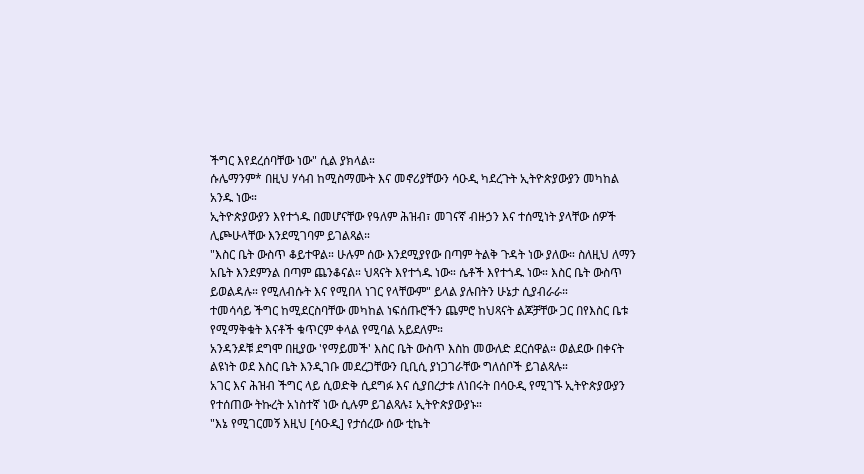ችግር እየደረሰባቸው ነው" ሲል ያክላል።
ሱሌማንም* በዚህ ሃሳብ ከሚስማሙት እና መኖሪያቸውን ሳዑዲ ካደረጉት ኢትዮጵያውያን መካከል አንዱ ነው።
ኢትዮጵያውያን እየተጎዱ በመሆናቸው የዓለም ሕዝብ፣ መገናኛ ብዙኃን እና ተሰሚነት ያላቸው ሰዎች ሊጮሁላቸው እንደሚገባም ይገልጻል።
"እስር ቤት ውስጥ ቆይተዋል። ሁሉም ሰው እንደሚያየው በጣም ትልቅ ጉዳት ነው ያለው። ስለዚህ ለማን አቤት እንደምንል በጣም ጨንቆናል። ህጻናት እየተጎዱ ነው። ሴቶች እየተጎዱ ነው። እስር ቤት ውስጥ ይወልዳሉ። የሚለብሱት እና የሚበላ ነገር የላቸውም" ይላል ያሉበትን ሁኔታ ሲያብራራ።
ተመሳሳይ ችግር ከሚደርስባቸው መካከል ነፍሰጡሮችን ጨምሮ ከህጻናት ልጆቻቸው ጋር በየእስር ቤቱ የሚማቅቁት እናቶች ቁጥርም ቀላል የሚባል አይደለም።
አንዳንዶቹ ደግሞ በዚያው 'የማይመች' እስር ቤት ውስጥ እስከ መውለድ ደርሰዋል። ወልደው በቀናት ልዩነት ወደ እስር ቤት እንዲገቡ መደረጋቸውን ቢቢሲ ያነጋገራቸው ግለሰቦች ይገልጻሉ።
አገር እና ሕዝብ ችግር ላይ ሲወድቅ ሲደግፉ እና ሲያበረታቱ ለነበሩት በሳዑዲ የሚገኙ ኢትዮጵያውያን የተሰጠው ትኩረት አነስተኛ ነው ሲሉም ይገልጻሉ፤ ኢትዮጵያውያኑ።
"እኔ የሚገርመኝ እዚህ [ሳዑዲ] የታሰረው ሰው ቲኬት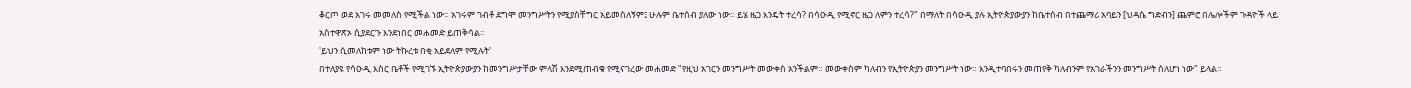ቆርጦ ወደ አገሩ መመለስ የሚችል ነው። አገሩም ገብቶ ደግሞ መንግሥትን የሚያስቸግር አይመስለኝም፤ ሁሉም ቤተሰብ ያለው ነው። ይሄ ዜጋ እንዴት ተረሳ? በሳዑዲ የሚኖር ዜጋ ለምን ተረሳ?" በማለት በሳዑዲ ያሉ ኢትዮጵያውያን ከቤተሰብ በተጨማሪ አባይን [ህዳሴ ግድብን] ጨምሮ በሌሎችም ጉዳዮች ላይ አስተዋጽኦ ሲያደርጉ እንደነበር መሐመድ ይጠቅሳል።
'ይህን ሲመለከቱም ነው ትኩረቱ በቂ አይደለም የሚሉት'
በተለያዩ የሳዑዲ እስር ቤቶች የሚገኙ ኢትዮጵያውያን ከመንግሥታቸው ምላሽ እንደሚጠብቁ የሚናገረው መሐመድ "የዚህ አገርን መንግሥት መውቀስ አንችልም። መውቀስም ካለብን የኢትዮጵያን መንግሥት ነው። እንዲተባበሩን መጠየቅ ካለብንም የአገራችንን መንግሥት ስለሆነ ነው" ይላል።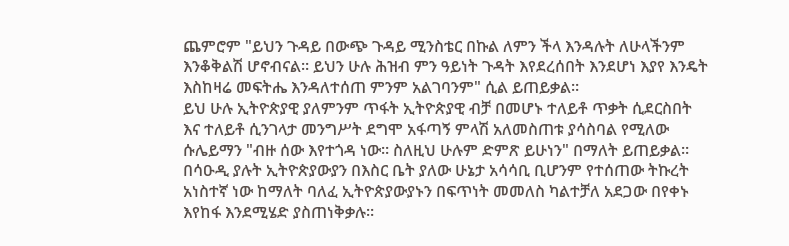ጨምሮም "ይህን ጉዳይ በውጭ ጉዳይ ሚንስቴር በኩል ለምን ችላ እንዳሉት ለሁላችንም እንቆቅልሽ ሆኖብናል። ይህን ሁሉ ሕዝብ ምን ዓይነት ጉዳት እየደረሰበት እንደሆነ እያየ እንዴት እስከዛሬ መፍትሔ እንዳለተሰጠ ምንም አልገባንም" ሲል ይጠይቃል።
ይህ ሁሉ ኢትዮጵያዊ ያለምንም ጥፋት ኢትዮጵያዊ ብቻ በመሆኑ ተለይቶ ጥቃት ሲደርስበት እና ተለይቶ ሲንገላታ መንግሥት ደግሞ አፋጣኝ ምላሽ አለመስጠቱ ያሳስባል የሚለው ሱሌይማን "ብዙ ሰው እየተጎዳ ነው። ስለዚህ ሁሉም ድምጽ ይሁነን" በማለት ይጠይቃል።
በሳዑዲ ያሉት ኢትዮጵያውያን በእስር ቤት ያለው ሁኔታ አሳሳቢ ቢሆንም የተሰጠው ትኩረት አነስተኛ ነው ከማለት ባለፈ ኢትዮጵያውያኑን በፍጥነት መመለስ ካልተቻለ አደጋው በየቀኑ እየከፋ እንደሚሄድ ያስጠነቅቃሉ።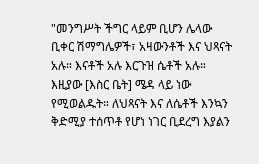"መንግሥት ችግር ላይም ቢሆን ሌላው ቢቀር ሽማግሌዎች፣ አዛውንቶች እና ህጻናት አሉ። እናቶች አሉ እርጉዝ ሴቶች አሉ። እዚያው [እስር ቤት] ሜዳ ላይ ነው የሚወልዱት። ለህጻናት እና ለሴቶች እንኳን ቅድሚያ ተሰጥቶ የሆነ ነገር ቢደረግ እያልን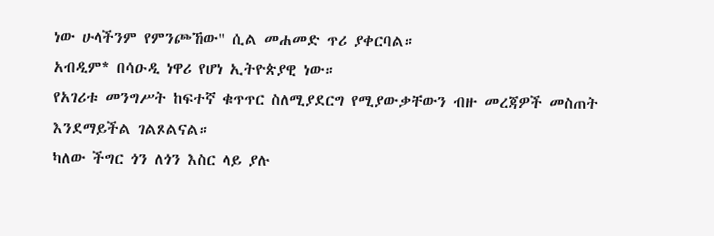ነው ሁላችንም የምንጮኸው" ሲል መሐመድ ጥሪ ያቀርባል።
አብዲም* በሳዑዲ ነዋሪ የሆነ ኢትዮጵያዊ ነው።
የአገሪቱ መንግሥት ከፍተኛ ቁጥጥር ስለሚያደርግ የሚያውቃቸውን ብዙ መረጃዎች መስጠት እንደማይችል ገልጾልናል።
ካለው ችግር ጎን ለጎን እስር ላይ ያሉ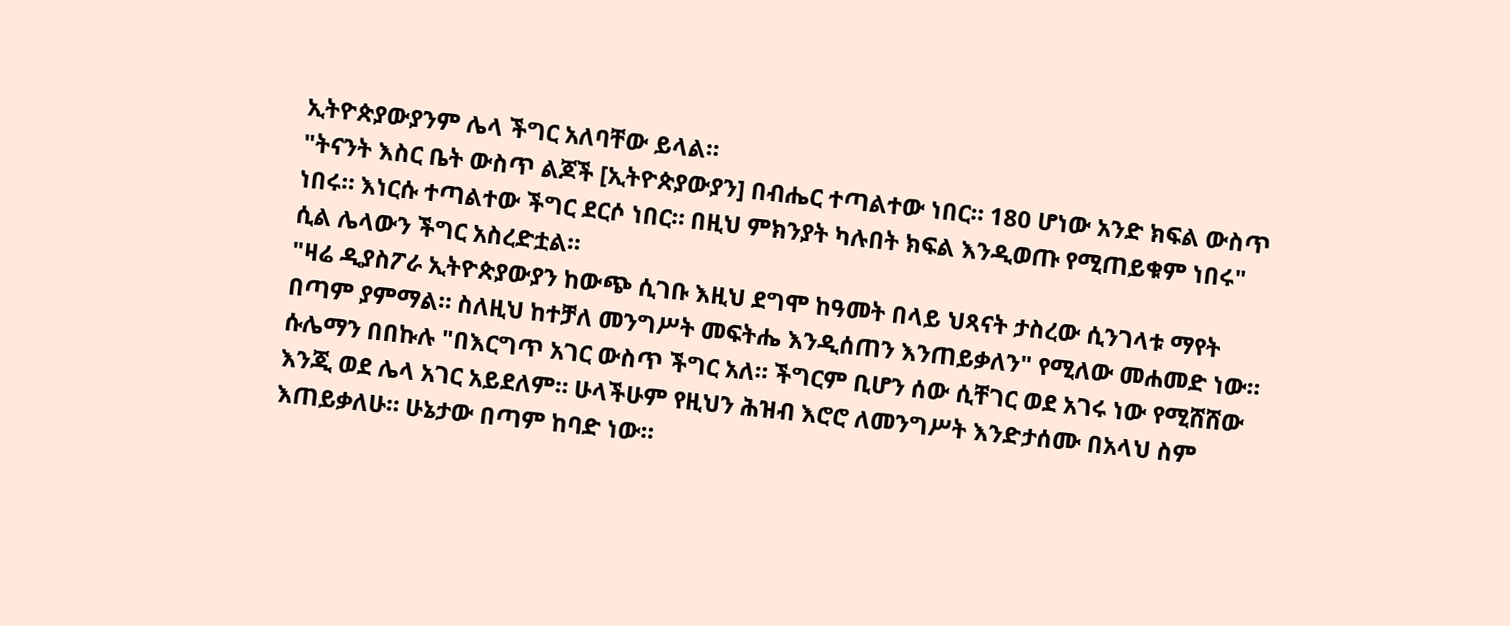ኢትዮጵያውያንም ሌላ ችግር አለባቸው ይላል።
"ትናንት እስር ቤት ውስጥ ልጆች [ኢትዮጵያውያን] በብሔር ተጣልተው ነበር። 180 ሆነው አንድ ክፍል ውስጥ ነበሩ። እነርሱ ተጣልተው ችግር ደርሶ ነበር። በዚህ ምክንያት ካሉበት ክፍል እንዲወጡ የሚጠይቁም ነበሩ" ሲል ሌላውን ችግር አስረድቷል።
"ዛሬ ዲያስፖራ ኢትዮጵያውያን ከውጭ ሲገቡ እዚህ ደግሞ ከዓመት በላይ ህጻናት ታስረው ሲንገላቱ ማየት በጣም ያምማል። ስለዚህ ከተቻለ መንግሥት መፍትሔ እንዲሰጠን እንጠይቃለን" የሚለው መሐመድ ነው።
ሱሌማን በበኩሉ "በእርግጥ አገር ውስጥ ችግር አለ። ችግርም ቢሆን ሰው ሲቸገር ወደ አገሩ ነው የሚሸሸው እንጂ ወደ ሌላ አገር አይደለም። ሁላችሁም የዚህን ሕዝብ እሮሮ ለመንግሥት እንድታሰሙ በአላህ ስም እጠይቃለሁ። ሁኔታው በጣም ከባድ ነው።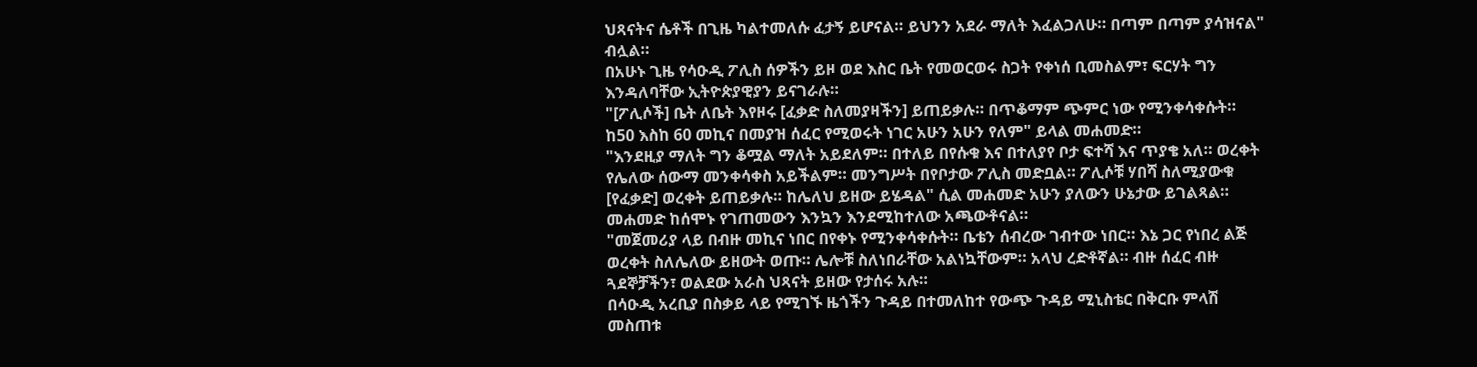ህጻናትና ሴቶች በጊዜ ካልተመለሱ ፈታኝ ይሆናል። ይህንን አደራ ማለት እፈልጋለሁ። በጣም በጣም ያሳዝናል" ብሏል።
በአሁኑ ጊዜ የሳዑዲ ፖሊስ ሰዎችን ይዞ ወደ እስር ቤት የመወርወሩ ስጋት የቀነሰ ቢመስልም፣ ፍርሃት ግን እንዳለባቸው ኢትዮጵያዊያን ይናገራሉ።
"[ፖሊሶች] ቤት ለቤት እየዞሩ [ፈቃድ ስለመያዛችን] ይጠይቃሉ። በጥቆማም ጭምር ነው የሚንቀሳቀሱት። ከ50 እስከ 60 መኪና በመያዝ ሰፈር የሚወሩት ነገር አሁን አሁን የለም" ይላል መሐመድ።
"እንደዚያ ማለት ግን ቆሟል ማለት አይደለም። በተለይ በየሱቁ እና በተለያየ ቦታ ፍተሻ እና ጥያቄ አለ። ወረቀት የሌለው ሰውማ መንቀሳቀስ አይችልም። መንግሥት በየቦታው ፖሊስ መድቧል። ፖሊሶቹ ሃበሻ ስለሚያውቁ [የፈቃድ] ወረቀት ይጠይቃሉ። ከሌለህ ይዘው ይሄዳል" ሲል መሐመድ አሁን ያለውን ሁኔታው ይገልጻል።
መሐመድ ከሰሞኑ የገጠመውን እንኳን እንደሚከተለው አጫውቶናል።
"መጀመሪያ ላይ በብዙ መኪና ነበር በየቀኑ የሚንቀሳቀሱት። ቤቴን ሰብረው ገብተው ነበር። እኔ ጋር የነበረ ልጅ ወረቀት ስለሌለው ይዘውት ወጡ። ሌሎቹ ስለነበራቸው አልነኳቸውም። አላህ ረድቶኛል። ብዙ ሰፈር ብዙ ጓደኞቻችን፣ ወልደው አራስ ህጻናት ይዘው የታሰሩ አሉ።
በሳዑዲ አረቢያ በስቃይ ላይ የሚገኙ ዜጎችን ጉዳይ በተመለከተ የውጭ ጉዳይ ሚኒስቴር በቅርቡ ምላሽ መስጠቱ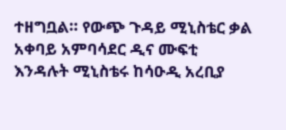ተዘግቧል። የውጭ ጉዳይ ሚኒስቴር ቃል አቀባይ አምባሳደር ዲና ሙፍቲ እንዳሉት ሚኒስቴሩ ከሳዑዲ አረቢያ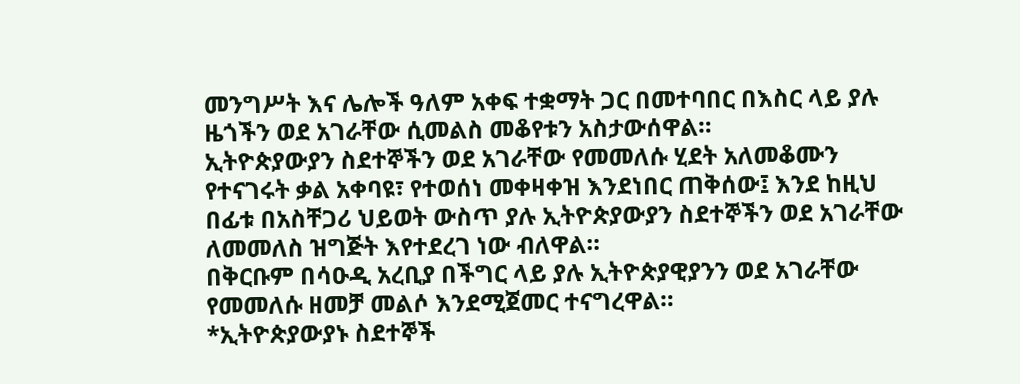መንግሥት እና ሌሎች ዓለም አቀፍ ተቋማት ጋር በመተባበር በእስር ላይ ያሉ ዜጎችን ወደ አገራቸው ሲመልስ መቆየቱን አስታውሰዋል።
ኢትዮጵያውያን ስደተኞችን ወደ አገራቸው የመመለሱ ሂደት አለመቆሙን የተናገሩት ቃል አቀባዩ፣ የተወሰነ መቀዛቀዝ እንደነበር ጠቅሰው፤ እንደ ከዚህ በፊቱ በአስቸጋሪ ህይወት ውስጥ ያሉ ኢትዮጵያውያን ስደተኞችን ወደ አገራቸው ለመመለስ ዝግጅት እየተደረገ ነው ብለዋል።
በቅርቡም በሳዑዲ አረቢያ በችግር ላይ ያሉ ኢትዮጵያዊያንን ወደ አገራቸው የመመለሱ ዘመቻ መልሶ እንደሚጀመር ተናግረዋል።
*ኢትዮጵያውያኑ ስደተኞች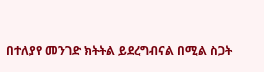በተለያየ መንገድ ክትትል ይደረግብናል በሚል ስጋት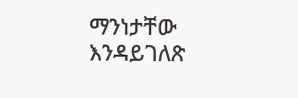ማንነታቸው እንዳይገለጽ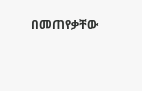በመጠየቃቸው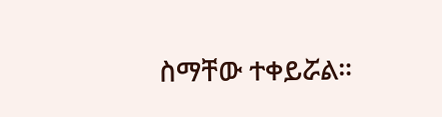ስማቸው ተቀይሯል።